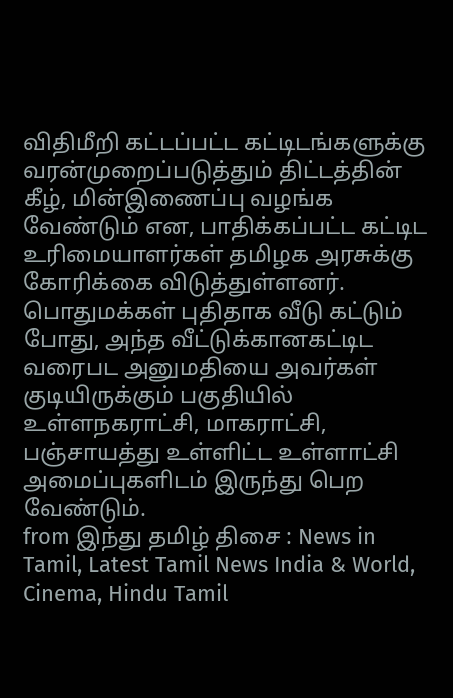விதிமீறி கட்டப்பட்ட கட்டிடங்களுக்கு வரன்முறைப்படுத்தும் திட்டத்தின் கீழ், மின்இணைப்பு வழங்க வேண்டும் என, பாதிக்கப்பட்ட கட்டிட உரிமையாளர்கள் தமிழக அரசுக்கு கோரிக்கை விடுத்துள்ளனர்.
பொதுமக்கள் புதிதாக வீடு கட்டும் போது, அந்த வீட்டுக்கானகட்டிட வரைபட அனுமதியை அவர்கள் குடியிருக்கும் பகுதியில் உள்ளநகராட்சி, மாகராட்சி, பஞ்சாயத்து உள்ளிட்ட உள்ளாட்சி அமைப்புகளிடம் இருந்து பெற வேண்டும்.
from இந்து தமிழ் திசை : News in Tamil, Latest Tamil News India & World, Cinema, Hindu Tamil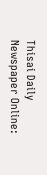Thisai Daily Newspaper Online: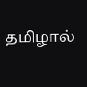தமிழால்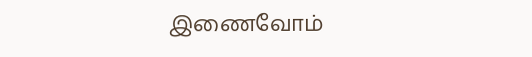இணைவோம்